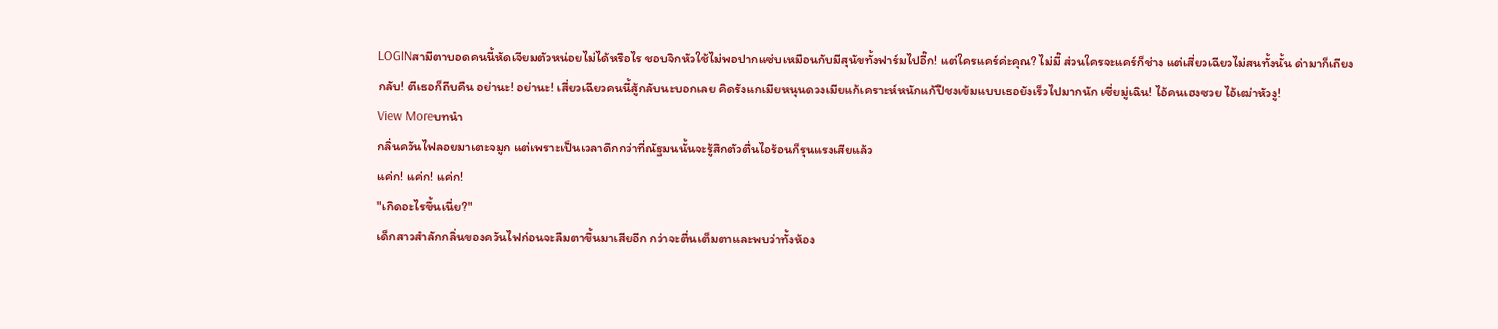LOGINสามีตาบอดคนนี้หัดเจียมตัวหน่อยไม่ได้หรือไร ชอบจิกหัวใช้ไม่พอปากแซ่บเหมือนกับมีสุนัขทั้งฟาร์มไปอี๊ก! แต่ใครแคร์ค่ะคุณ? ไม่มี๊ ส่วนใครจะแคร์ก็ช่าง แต่เสี่ยวเฉียวไม่สนทั้งนั้น ด่ามาก็เถียงกลับ! ตีเธอก็ถีบคืน อย่านะ! อย่านะ! เสี่ยวเฉียวคนนี้สู้กลับนะบอกเลย คิดรังแกเมียหนุนดวงเมียแก้เคราะห์หนักแก้ปีชงเข้มแบบเธอยังเร็วไปมากนัก เซี่ยมู่เฉิน! ไอ้คนเฮงซวย ไอ้เฒ่าหัวงู!
View Moreบทนำ
กลิ่นควันไฟลอยมาเตะจมูก แต่เพราะเป็นเวลาดึกกว่าที่ณัฐมนนั้นจะรู้สึกตัวตื่นไอร้อนก็รุนแรงเสียแล้ว
แค่ก! แค่ก! แค่ก!
"เกิดอะไรขึ้นเนี่ย?"
เด็กสาวสำลักกลิ่นของควันไฟก่อนจะลืมตาขึ้นมาเสียอีก กว่าจะตื่นเต็มตาและพบว่าทั้งห้อง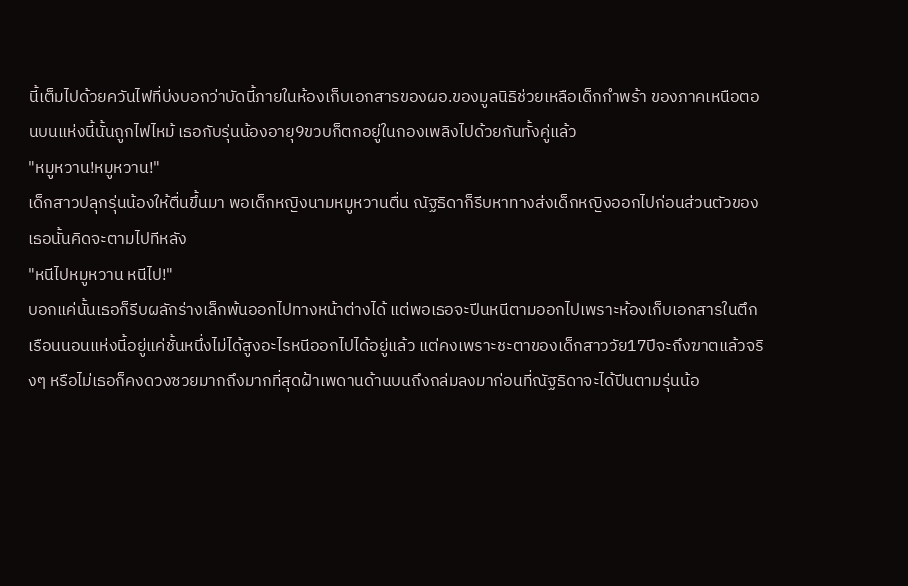นี้เต็มไปด้วยควันไฟที่บ่งบอกว่าบัดนี้ภายในห้องเก็บเอกสารของผอ.ของมูลนิธิช่วยเหลือเด็กกำพร้า ของภาคเหนือตอนบนแห่งนี้นั้นถูกไฟไหม้ เธอกับรุ่นน้องอายุ9ขวบก็ตกอยู่ในกองเพลิงไปด้วยกันทั้งคู่แล้ว
"หมูหวาน!หมูหวาน!"
เด็กสาวปลุกรุ่นน้องให้ตื่นขึ้นมา พอเด็กหญิงนามหมูหวานตื่น ณัฐธิดาก็รีบหาทางส่งเด็กหญิงออกไปก่อนส่วนตัวของเธอนั้นคิดจะตามไปทีหลัง
"หนีไปหมูหวาน หนีไป!"
บอกแค่นั้นเธอก็รีบผลักร่างเล็กพ้นออกไปทางหน้าต่างได้ แต่พอเธอจะปีนหนีตามออกไปเพราะห้องเก็บเอกสารในตึกเรือนนอนแห่งนี้อยู่แค่ชั้นหนึ่งไม่ได้สูงอะไรหนีออกไปได้อยู่แล้ว แต่คงเพราะชะตาของเด็กสาววัย17ปีจะถึงฆาตแล้วจริงๆ หรือไม่เธอก็คงดวงซวยมากถึงมากที่สุดฝ้าเพดานด้านบนถึงถล่มลงมาก่อนที่ณัฐธิดาจะได้ปีนตามรุ่นน้อ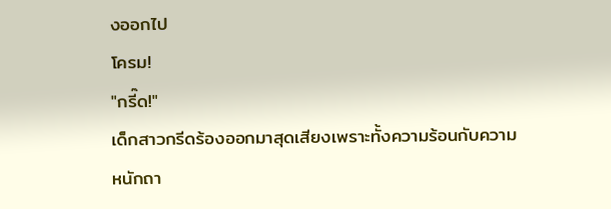งออกไป
โครม!
"กรี๊ด!"
เด็กสาวกรีดร้องออกมาสุดเสียงเพราะทั้งความร้อนกับความหนักถา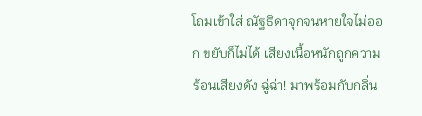โถมเข้าใส่ ณัฐธิดาจุกจนหายใจไม่ออก ขยับก็ไม่ได้ เสียงเนื้อหนักถูกความร้อนเสียงดัง ฉู่ฉ่า! มาพร้อมกับกลิ่น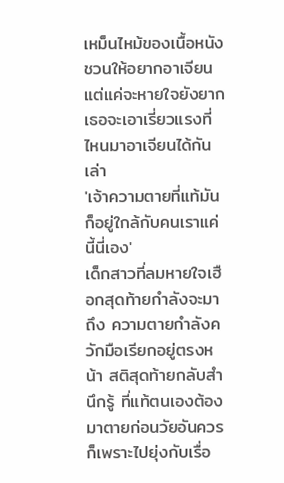เหม็นไหม้ของเนื้อหนังชวนให้อยากอาเจียน แต่แค่จะหายใจยังยากเธอจะเอาเรี่ยวแรงที่ไหนมาอาเจียนได้กันเล่า
'เจ้าความตายที่แท้มันก็อยู่ใกล้กับคนเราแค่นี้นี่เอง'
เด็กสาวที่ลมหายใจเฮือกสุดท้ายกำลังจะมาถึง ความตายกำลังควักมือเรียกอยู่ตรงหน้า สติสุดท้ายกลับสำนึกรู้ ที่แท้ตนเองต้องมาตายก่อนวัยอันควรก็เพราะไปยุ่งกับเรื่อ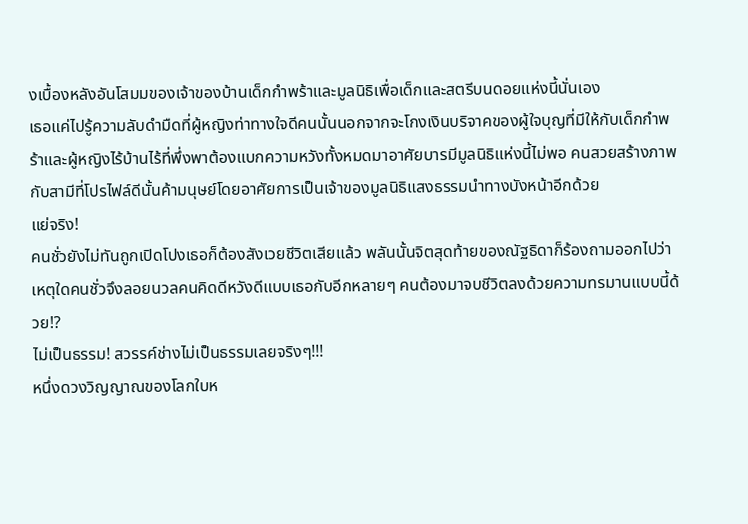งเบื้องหลังอันโสมมของเจ้าของบ้านเด็กกำพร้าและมูลนิธิเพื่อเด็กและสตรีบนดอยแห่งนี้นั่นเอง
เธอแค่ไปรู้ความลับดำมืดที่ผู้หญิงท่าทางใจดีคนนั้นนอกจากจะโกงเงินบริจาคของผู้ใจบุญที่มีให้กับเด็กกำพร้าและผู้หญิงไร้บ้านไร้ที่พึ่งพาต้องแบกความหวังทั้งหมดมาอาศัยบารมีมูลนิธิแห่งนี้ไม่พอ คนสวยสร้างภาพกับสามีที่โปรไฟล์ดีนั้นค้ามนุษย์โดยอาศัยการเป็นเจ้าของมูลนิธิแสงธรรมนำทางบังหน้าอีกด้วย
แย่จริง!
คนชั่วยังไม่ทันถูกเปิดโปงเธอก็ต้องสังเวยชีวิตเสียแล้ว พลันนั้นจิตสุดท้ายของณัฐธิดาก็ร้องถามออกไปว่า เหตุใดคนชั่วจึงลอยนวลคนคิดดีหวังดีแบบเธอกับอีกหลายๆ คนต้องมาจบชีวิตลงด้วยความทรมานแบบนี้ด้วย!?
ไม่เป็นธรรม! สวรรค์ช่างไม่เป็นธรรมเลยจริงๆ!!!
หนึ่งดวงวิญญาณของโลกใบห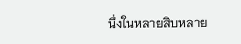นึ่งในหลายสิบหลาย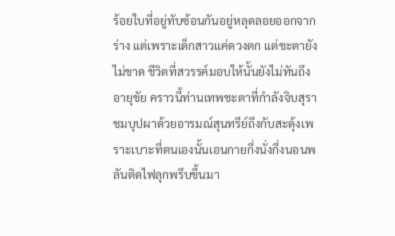ร้อยใบที่อยู่ทับซ้อนกันอยู่หลุดลอยออกจากร่าง แต่เพราะเด็กสาวแค่ดวงตก แต่ชะตายังไม่ขาด ชีวิตที่สวรรค์มอบให้นั้นยังไม่ทันถึงอายุขัย คราวนี้ท่านเทพชะตาที่กำลังจิบสุราชมบุปผาด้วยอารมณ์สุนทรีย์ถึงกับสะดุ้งเพราะเบาะที่ตนเองนั้นเอนกายกึ่งนั่งกึ่งนอนพลันติดไฟลุกพรึบขึ้นมา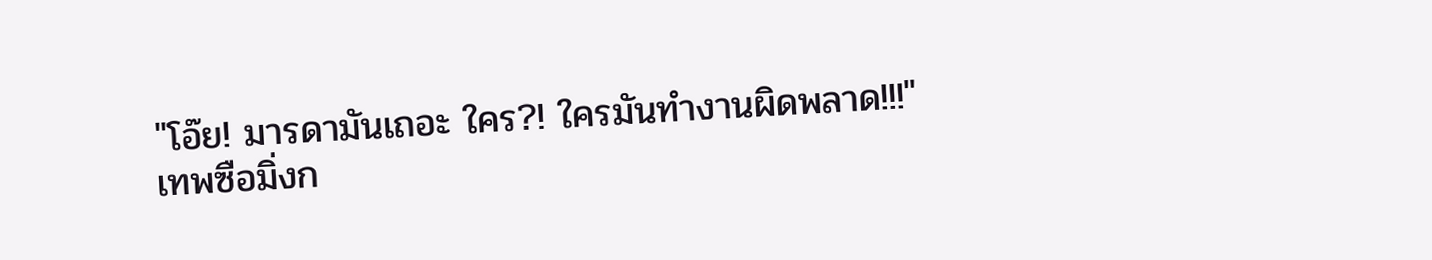"โอ๊ย! มารดามันเถอะ ใคร?! ใครมันทำงานผิดพลาด!!!"
เทพซือมิ่งก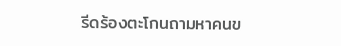รีดร้องตะโกนถามหาคนข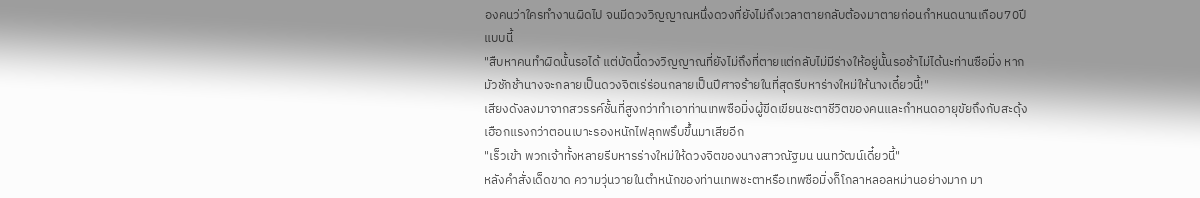องคนว่าใครทำงานผิดไป จนมีดวงวิญญาณหนึ่งดวงที่ยังไม่ถึงเวลาตายกลับต้องมาตายก่อนกำหนดนานเกือบ70ปีแบบนี้
"สืบหาคนทำผิดนั้นรอได้ แต่บัดนี้ดวงวิญญาณที่ยังไม่ถึงที่ตายแต่กลับไม่มีร่างให้อยู่นั้นรอช้าไม่ได้นะท่านซือมิ่ง หากมัวชักช้านางจะกลายเป็นดวงจิตเร่ร่อนกลายเป็นปีศาจร้ายในที่สุดรีบหาร่างใหม่ให้นางเดี๋ยวนี้!"
เสียงดังลงมาจากสวรรค์ชั้นที่สูงกว่าทำเอาท่านเทพซือมิ่งผู้ขีดเขียนชะตาชีวิตของคนและกำหนดอายุขัยถึงกับสะดุ้งเฮือกแรงกว่าตอนเบาะรองหนักไฟลุกพรึบขึ้นมาเสียอีก
"เร็วเข้า พวกเจ้าทั้งหลายรีบหารร่างใหม่ให้ดวงจิตของนางสาวณัฐมน นนทวัฒน์เดี๋ยวนี้"
หลังคำสั่งเด็ดขาด ความวุ่นวายในตำหนักของท่านเทพชะตาหรือเทพซือมิ่งก็โกลาหลอลหม่านอย่างมาก มา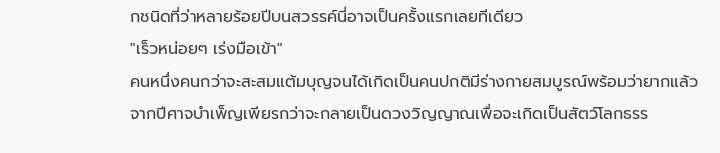กชนิดที่ว่าหลายร้อยปีบนสวรรค์นี่อาจเป็นครั้งแรกเลยทีเดียว
"เร็วหน่อยๆ เร่งมือเข้า"
คนหนึ่งคนกว่าจะสะสมแต้มบุญจนได้เกิดเป็นคนปกติมีร่างกายสมบูรณ์พร้อมว่ายากแล้ว จากปีศาจบำเพ็ญเพียรกว่าจะกลายเป็นดวงวิญญาณเพื่อจะเกิดเป็นสัตว์โลกธรร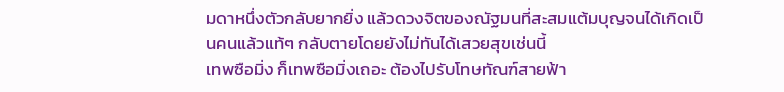มดาหนึ่งตัวกลับยากยิ่ง แล้วดวงจิตของณัฐมนที่สะสมแต้มบุญจนได้เกิดเป็นคนแล้วแท้ๆ กลับตายโดยยังไม่ทันได้เสวยสุขเช่นนี้
เทพซือมิ่ง ก็เทพซือมิ่งเถอะ ต้องไปรับโทษทัณฑ์สายฟ้า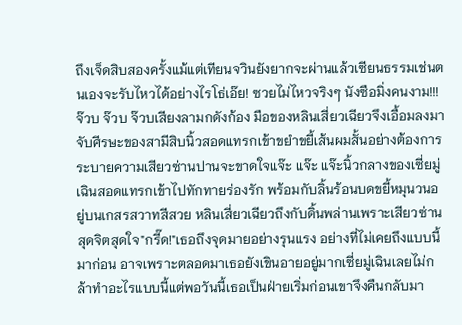ถึงเจ็ดสิบสองครั้งแม้แต่เทียนจวินยังยากจะผ่านแล้วเซียนธรรมเช่นตนเองจะรับไหวได้อย่างไรโธ่เอ๊ย! ซวยไม่ไหวจริงๆ นังซือมิ่งคนงาม!!!
จ๊วบ จ๊วบ จ๊วบเสียงลามกดังก้อง มือของหลินเสี่ยวเฉียวจึงเอื้อมลงมาจับศีรษะของสามีสิบนิ้วสอดแทรกเข้าขยำขยี้เส้นผมสั้นอย่างต้องการระบายความเสียวซ่านปานจะขาดใจแจ๊ะ แจ๊ะ แจ๊ะนิ้วกลางของเซี่ยมู่เฉินสอดแทรกเข้าไปทักทายร่องรัก พร้อมกับลิ้นร้อนบดขยี้หมุนวนอยู่บนเกสรสวาทสีสวย หลินเสี่ยวเฉียวถึงกับดิ้นพล่านเพราะเสียวซ่านสุดจิตสุดใจ"กรี๊ด!"เธอถึงจุดมายอย่างรุนแรง อย่างที่ไม่เคยถึงแบบนี้มาก่อน อาจเพราะตลอดมาเธอยังเขินอายอยู่มากเซี่ยมู่เฉินเลยไม่กล้าทำอะไรแบบนี้แต่พอวันนี้เธอเป็นฝ่ายเริ่มก่อนเขาจึงคืนกลับมา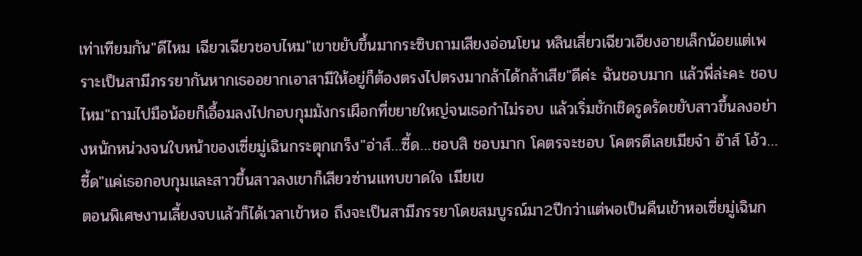เท่าเทียมกัน"ดีไหม เฉียวเฉียวชอบไหม"เขาขยับขึ้นมากระซิบถามเสียงอ่อนโยน หลินเสี่ยวเฉียวเอียงอายเล็กน้อยแต่เพราะเป็นสามีภรรยากันหากเธออยากเอาสามีให้อยู่ก็ต้องตรงไปตรงมากล้าได้กล้าเสีย"ดีค่ะ ฉันชอบมาก แล้วพี่ล่ะคะ ชอบไหม"ถามไปมือน้อยก็เอื้อมลงไปกอบกุมมังกรเผือกที่ขยายใหญ่จนเธอกำไม่รอบ แล้วเริ่มชักเชิดรูดรัดขยับสาวขึ้นลงอย่างหนักหน่วงจนใบหน้าของเซี่ยมู่เฉินกระตุกเกร็ง"อ่าส์…ซี้ด…ชอบสิ ชอบมาก โคตรจะชอบ โคตรดีเลยเมียจ๋า อ๊าส์ โอ้ว…ซี้ด"แค่เธอกอบกุมและสาวขึ้นสาวลงเขาก็เสียวซ่านแทบขาดใจ เมียเข
ตอนพิเศษงานเลี้ยงจบแล้วก็ได้เวลาเข้าหอ ถึงจะเป็นสามีภรรยาโดยสมบูรณ์มา2ปีกว่าแต่พอเป็นคืนเข้าหอเซี่ยมู่เฉินก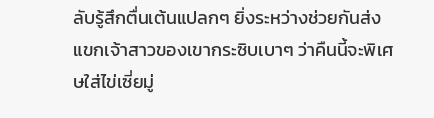ลับรู้สึกตื่นเต้นแปลกๆ ยิ่งระหว่างช่วยกันส่งแขกเจ้าสาวของเขากระซิบเบาๆ ว่าคืนนี้จะพิเศษใส่ไข่เซี่ยมู่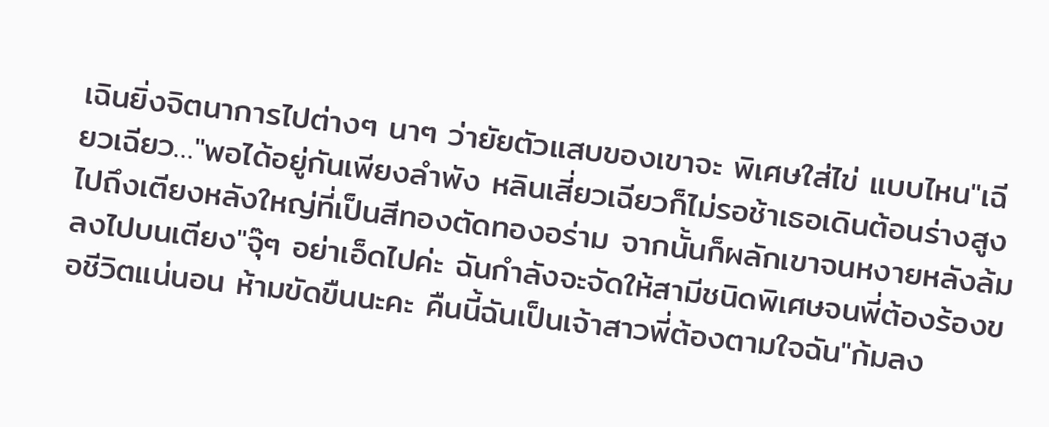เฉินยิ่งจิตนาการไปต่างๆ นาๆ ว่ายัยตัวแสบของเขาจะ พิเศษใส่ไข่ แบบไหน"เฉียวเฉียว…"พอได้อยู่กันเพียงลำพัง หลินเสี่ยวเฉียวก็ไม่รอช้าเธอเดินต้อนร่างสูงไปถึงเตียงหลังใหญ่ที่เป็นสีทองตัดทองอร่าม จากนั้นก็ผลักเขาจนหงายหลังล้มลงไปบนเตียง"จุ๊ๆ อย่าเอ็ดไปค่ะ ฉันกำลังจะจัดให้สามีชนิดพิเศษจนพี่ต้องร้องขอชีวิตแน่นอน ห้ามขัดขืนนะคะ คืนนี้ฉันเป็นเจ้าสาวพี่ต้องตามใจฉัน"ก้มลง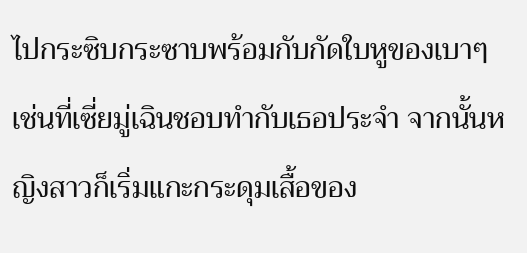ไปกระซิบกระซาบพร้อมกับกัดใบหูของเบาๆ เช่นที่เซี่ยมู่เฉินชอบทำกับเธอประจำ จากนั้นหญิงสาวก็เริ่มแกะกระดุมเสื้อของ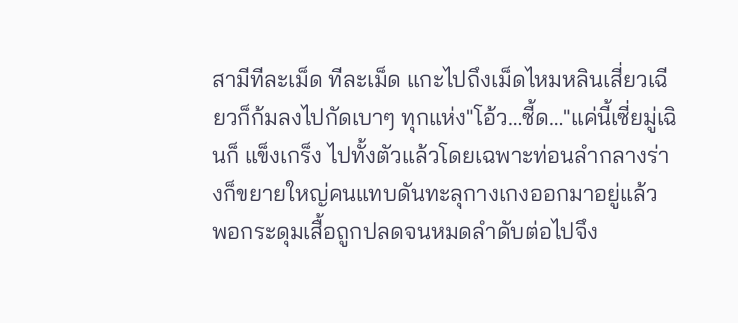สามีทีละเม็ด ทีละเม็ด แกะไปถึงเม็ดไหมหลินเสี่ยวเฉียวก็ก้มลงไปกัดเบาๆ ทุกแห่ง"โอ้ว…ซี้ด…"แค่นี้เซี่ยมู่เฉินก็ แข็งเกร็ง ไปทั้งตัวแล้วโดยเฉพาะท่อนลำกลางร่างก็ขยายใหญ่คนแทบดันทะลุกางเกงออกมาอยู่แล้ว พอกระดุมเสื้อถูกปลดจนหมดลำดับต่อไปจึง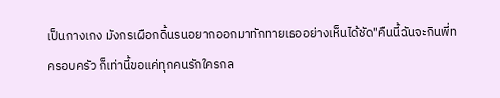เป็นกางเกง มังกรเผือกดิ้นรนอยากออกมาทักทายเธออย่างเห็นได้ชัด"คืนนี้ฉันจะกินพี่ท
ครอบครัว ก็เท่านี้ขอแค่ทุกคนรักใครกล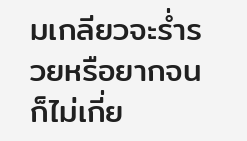มเกลียวจะร่ำรวยหรือยากจนก็ไม่เกี่ย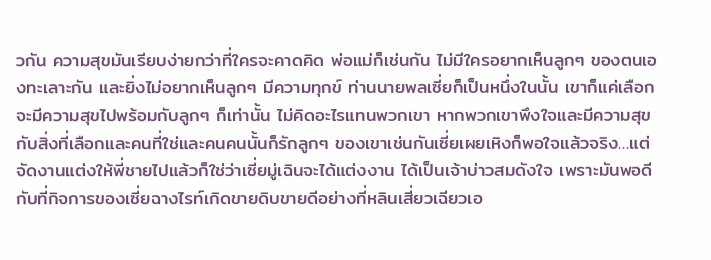วกัน ความสุขมันเรียบง่ายกว่าที่ใครจะคาดคิด พ่อแม่ก็เช่นกัน ไม่มีใครอยากเห็นลูกๆ ของตนเองทะเลาะกัน และยิ่งไม่อยากเห็นลูกๆ มีความทุกข์ ท่านนายพลเซี่ยก็เป็นหนึ่งในนั้น เขาก็แค่เลือกจะมีความสุขไปพร้อมกับลูกๆ ก็เท่านั้น ไม่คิดอะไรแทนพวกเขา หากพวกเขาพึงใจและมีความสุขกับสิ่งที่เลือกและคนที่ใช่และคนคนนั้นก็รักลูกๆ ของเขาเช่นกันเซี่ยเผยเหิงก็พอใจแล้วจริง…แต่จัดงานแต่งให้พี่ชายไปแล้วก็ใช่ว่าเซี่ยมู่เฉินจะได้แต่งงาน ได้เป็นเจ้าบ่าวสมดังใจ เพราะมันพอดีกับที่กิจการของเซี่ยฉางไรท์เกิดขายดิบขายดีอย่างที่หลินเสี่ยวเฉียวเอ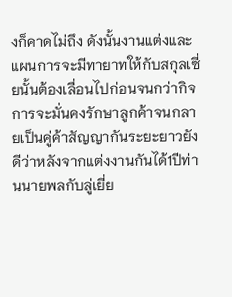งก็คาดไม่ถึง ดังนั้นงานแต่งและแผนการจะมีทายาทให้กับสกุลเซี่ยนั้นต้องเลื่อนไปก่อนจนกว่ากิจการจะมั่นคงรักษาลูกค้าจนกลายเป็นคู่ค้าสัญญากันระยะยาวยังดีว่าหลังจากแต่งงานกันได้1ปีท่านนายพลกับลู่เยี่ย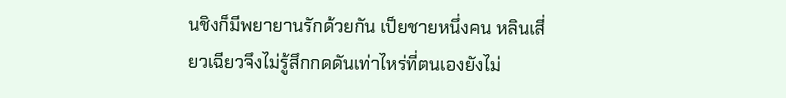นชิงก็มีพยายานรักด้วยกัน เป็ยชายหนึ่งคน หลินเสี่ยวเฉียวจึงไม่รู้สึกกดดันเท่าไหร่ที่ตนเองยังไม่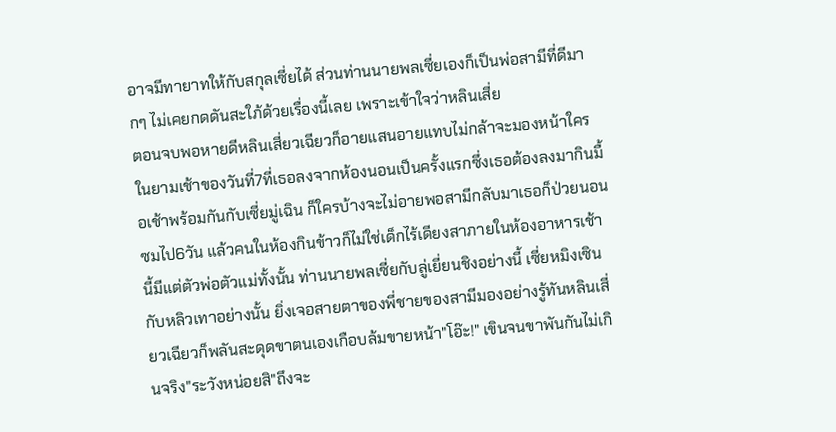อาจมีทายาทให้กับสกุลเซี่ยได้ ส่วนท่านนายพลเซี่ยเองก็เป็นพ่อสามีที่ดีมากๆ ไม่เคยกดดันสะใภ้ด้วยเรื่องนี้เลย เพราะเข้าใจว่าหลินเสี่ย
ตอนจบพอหายดีหลินเสี่ยวเฉียวก็อายแสนอายแทบไม่กล้าจะมองหน้าใครในยามเช้าของวันที่7ที่เธอลงจากห้องนอนเป็นครั้งแรกซึ่งเธอต้องลงมากินมื้อเช้าพร้อมกันกับเซี่ยมู่เฉิน ก็ใครบ้างจะไม่อายพอสามีกลับมาเธอก็ป่วยนอนซมไป6วัน แล้วคนในห้องกินข้าวก็ไม่ใช่เด็กไร้เดียงสาภายในห้องอาหารเช้านี้มีแต่ตัวพ่อตัวแม่ทั้งนั้น ท่านนายพลเซี่ยกับลู่เยี่ยนชิงอย่างนี้ เซี่ยหมิงเซินกับหลิวเทาอย่างนั้น ยิ่งเจอสายตาของพี่ชายของสามีมองอย่างรู้ทันหลินเสี่ยวเฉียวก็พลันสะดุดขาตนเองเกือบล้มขายหน้า"โอ๊ะ!" เขินจนขาพันกันไม่เกินจริง"ระวังหน่อยสิ"ถึงจะ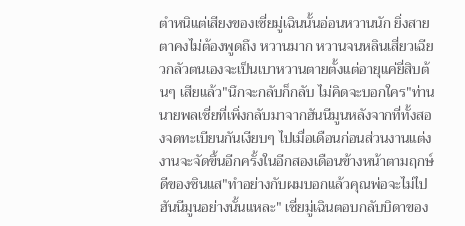ตำหนิแต่เสียงของเซี่ยมู่เฉินนั้นอ่อนหวานนัก ยิ่งสายตาคงไม่ต้องพูดถึง หวานมาก หวานจนหลินเสี่ยวเฉียวกลัวตนเองจะเป็นเบาหวานตายตั้งแต่อายุแค่ยี่สิบต้นๆ เสียแล้ว"นึกจะกลับก็กลับ ไม่คิดจะบอกใคร"ท่านนายพลเซี่ยที่เพิ่งกลับมาจากฮันนีมูนหลังจากที่ทั้งสองจดทะเบียนกันเงียบๆ ไปเมื่อเดือนก่อนส่วนงานแต่งงานจะจัดขึ้นอีกครั้งในอีกสองเดือนข้างหน้าตามฤกษ์ดีของซินแส"ทำอย่างกับผมบอกแล้วคุณพ่อจะไม่ไปฮันนีมูนอย่างนั้นแหละ" เซี่ยมู่เฉินตอบกลับบิดาของ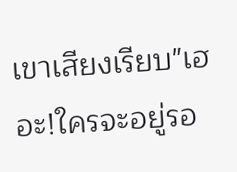เขาเสียงเรียบ"เฮอะ!ใครจะอยู่รอ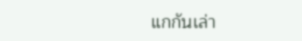แกกันเล่า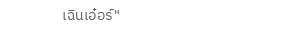เฉินเอ๋อร์"